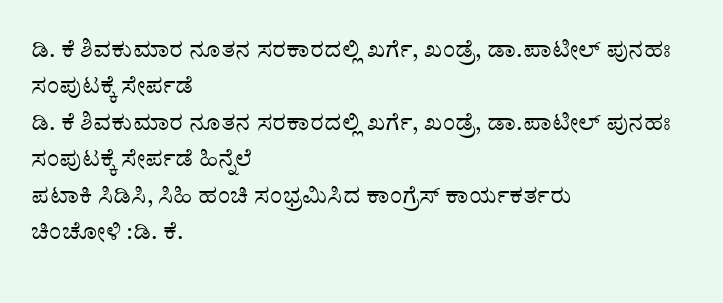ಡಿ. ಕೆ ಶಿವಕುಮಾರ ನೂತನ ಸರಕಾರದಲ್ಲಿ ಖರ್ಗೆ, ಖಂಡ್ರೆ, ಡಾ.ಪಾಟೀಲ್ ಪುನಹಃ ಸಂಪುಟಕ್ಕೆ ಸೇರ್ಪಡೆ
ಡಿ. ಕೆ ಶಿವಕುಮಾರ ನೂತನ ಸರಕಾರದಲ್ಲಿ ಖರ್ಗೆ, ಖಂಡ್ರೆ, ಡಾ.ಪಾಟೀಲ್ ಪುನಹಃ ಸಂಪುಟಕ್ಕೆ ಸೇರ್ಪಡೆ ಹಿನ್ನೆಲೆ
ಪಟಾಕಿ ಸಿಡಿಸಿ, ಸಿಹಿ ಹಂಚಿ ಸಂಭ್ರಮಿಸಿದ ಕಾಂಗ್ರೆಸ್ ಕಾರ್ಯಕರ್ತರು
ಚಿಂಚೋಳಿ :ಡಿ. ಕೆ.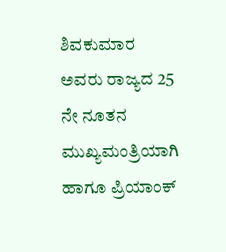ಶಿವಕುಮಾರ ಅವರು ರಾಜ್ಯದ 25 ನೇ ನೂತನ ಮುಖ್ಯಮಂತ್ರಿಯಾಗಿ ಹಾಗೂ ಪ್ರಿಯಾಂಕ್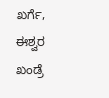ಖರ್ಗೆ, ಈಶ್ವರ ಖಂಡ್ರೆ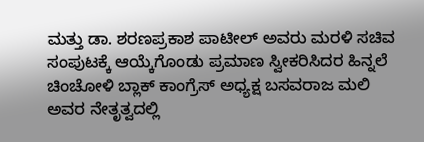ಮತ್ತು ಡಾ. ಶರಣಪ್ರಕಾಶ ಪಾಟೀಲ್ ಅವರು ಮರಳಿ ಸಚಿವ ಸಂಪುಟಕ್ಕೆ ಆಯ್ಕೆಗೊಂಡು ಪ್ರಮಾಣ ಸ್ವೀಕರಿಸಿದರ ಹಿನ್ನಲೆ ಚಿಂಚೋಳಿ ಬ್ಲಾಕ್ ಕಾಂಗ್ರೆಸ್ ಅಧ್ಯಕ್ಷ ಬಸವರಾಜ ಮಲಿ ಅವರ ನೇತೃತ್ವದಲ್ಲಿ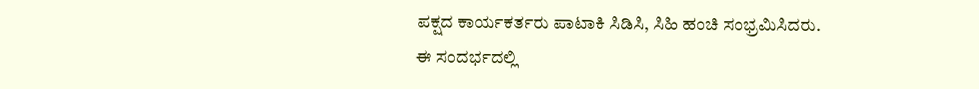ಪಕ್ಷದ ಕಾರ್ಯಕರ್ತರು ಪಾಟಾಕಿ ಸಿಡಿಸಿ, ಸಿಹಿ ಹಂಚಿ ಸಂಭ್ರಮಿಸಿದರು.
ಈ ಸಂದರ್ಭದಲ್ಲಿ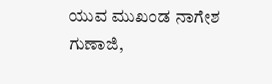ಯುವ ಮುಖಂಡ ನಾಗೇಶ ಗುಣಾಜಿ,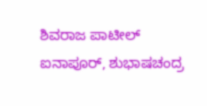ಶಿವರಾಜ ಪಾಟೀಲ್ ಐನಾಪೂರ್, ಶುಭಾಷಚಂದ್ರ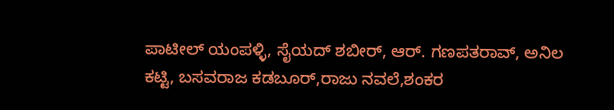ಪಾಟೀಲ್ ಯಂಪಳ್ಳಿ, ಸೈಯದ್ ಶಬೀರ್, ಆರ್. ಗಣಪತರಾವ್, ಅನಿಲ ಕಟ್ಟಿ, ಬಸವರಾಜ ಕಡಬೂರ್,ರಾಜು ನವಲೆ,ಶಂಕರ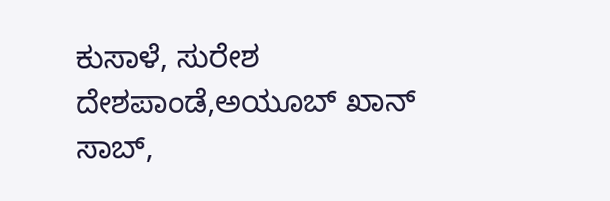ಕುಸಾಳೆ, ಸುರೇಶ ದೇಶಪಾಂಡೆ,ಅಯೂಬ್ ಖಾನ್ ಸಾಬ್,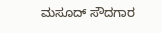ಮಸೂದ್ ಸೌದಗಾರ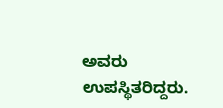ಅವರು ಉಪಸ್ಥಿತರಿದ್ದರು.